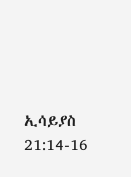ኢሳይያስ 21:14-16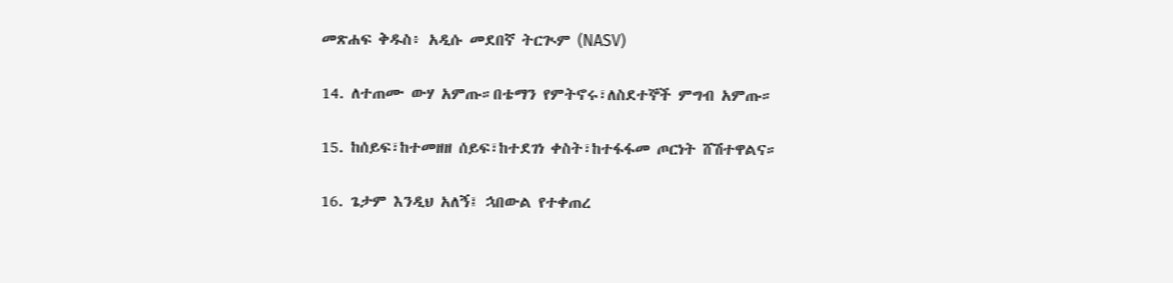መጽሐፍ ቅዱስ፥ አዲሱ መደበኛ ትርጒም (NASV)

14. ለተጠሙ ውሃ አምጡ።በቴማን የምትኖሩ፣ለስደተኞች ምግብ አምጡ።

15. ከሰይፍ፣ከተመዘዘ ሰይፍ፣ከተደገነ ቀስት፣ከተፋፋመ ጦርነት ሸሽተዋልና።

16. ጌታም እንዲህ አለኝ፤ ኋበውል የተቀጠረ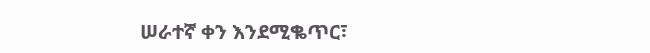ሠራተኛ ቀን እንደሚቈጥር፣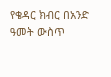የቄዳር ክብር በአንድ ዓመት ውስጥ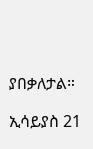ያበቃለታል።

ኢሳይያስ 21